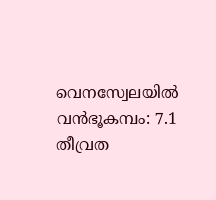വെനസ്വേലയില്‍ വന്‍ഭൂകമ്പം: 7.1 തീവ്രത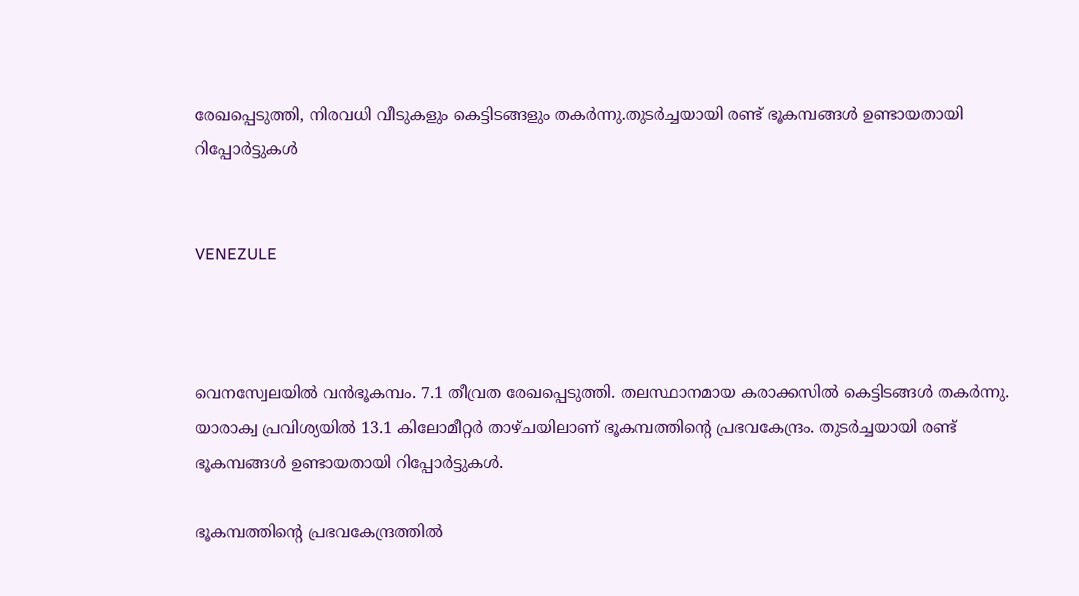രേഖപ്പെടുത്തി, നിരവധി വീടുകളും കെട്ടിടങ്ങളും തകര്‍ന്നു.തുടര്‍ച്ചയായി രണ്ട് ഭൂകമ്പങ്ങള്‍ ഉണ്ടായതായി റിപ്പോര്‍ട്ടുകള്‍


VENEZULE



വെനസ്വേലയില്‍ വന്‍ഭൂകമ്പം. 7.1 തീവ്രത രേഖപ്പെടുത്തി. തലസ്ഥാനമായ കരാക്കസില്‍ കെട്ടിടങ്ങള്‍ തകര്‍ന്നു. യാരാക്വ പ്രവിശ്യയില്‍ 13.1 കിലോമീറ്റര്‍ താഴ്ചയിലാണ് ഭൂകമ്പത്തിന്റെ പ്രഭവകേന്ദ്രം. തുടര്‍ച്ചയായി രണ്ട് ഭൂകമ്പങ്ങള്‍ ഉണ്ടായതായി റിപ്പോര്‍ട്ടുകള്‍.

ഭൂകമ്പത്തിന്റെ പ്രഭവകേന്ദ്രത്തില്‍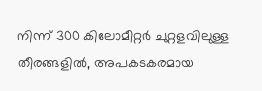നിന്ന് 300 കിലോമീറ്റര്‍ ചുറ്റളവിലുള്ള തീരങ്ങളില്‍, അപകടകരമായ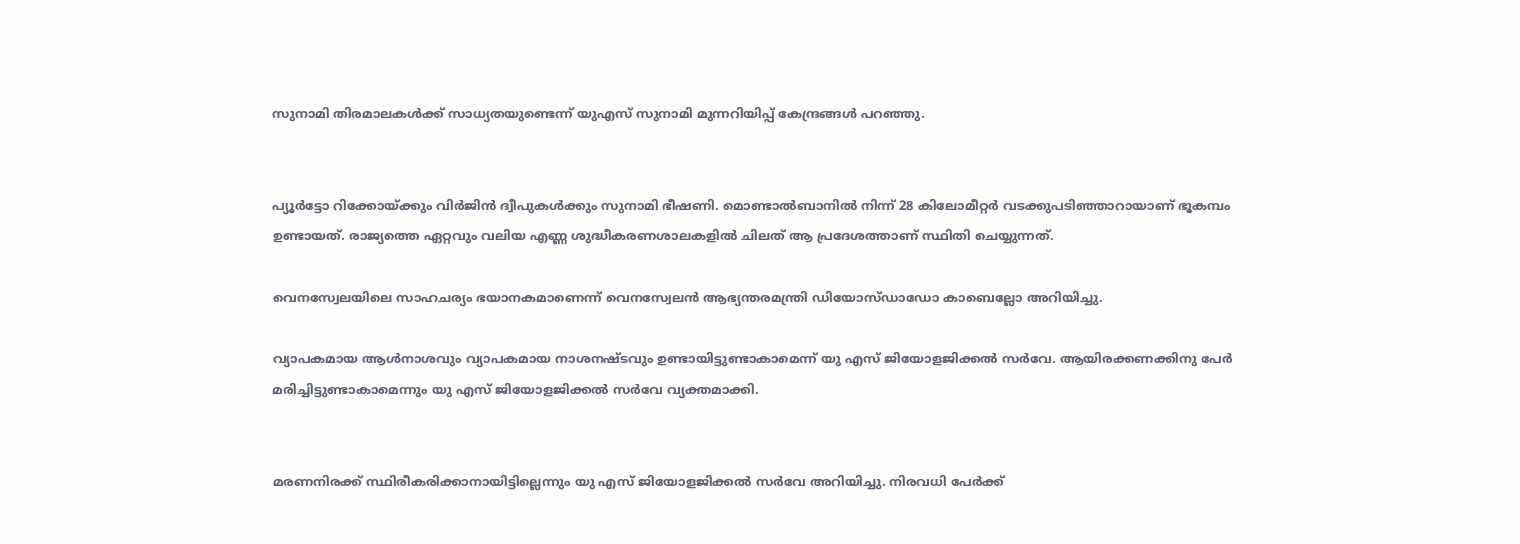സുനാമി തിരമാലകള്‍ക്ക് സാധ്യതയുണ്ടെന്ന് യുഎസ് സുനാമി മുന്നറിയിപ്പ് കേന്ദ്രങ്ങള്‍ പറഞ്ഞു.


പ്യൂര്‍ട്ടോ റിക്കോയ്ക്കും വിര്‍ജിന്‍ ദ്വീപുകള്‍ക്കും സുനാമി ഭീഷണി. മൊണ്ടാല്‍ബാനില്‍ നിന്ന് 28 കിലോമീറ്റര്‍ വടക്കുപടിഞ്ഞാറായാണ് ഭൂകമ്പം ഉണ്ടായത്. രാജ്യത്തെ ഏറ്റവും വലിയ എണ്ണ ശുദ്ധീകരണശാലകളില്‍ ചിലത് ആ പ്രദേശത്താണ് സ്ഥിതി ചെയ്യുന്നത്.

വെനസ്വേലയിലെ സാഹചര്യം ഭയാനകമാണെന്ന് വെനസ്വേലന്‍ ആഭ്യന്തരമന്ത്രി ഡിയോസ്ഡാഡോ കാബെല്ലോ അറിയിച്ചു.

വ്യാപകമായ ആള്‍നാശവും വ്യാപകമായ നാശനഷ്ടവും ഉണ്ടായിട്ടുണ്ടാകാമെന്ന് യു എസ് ജിയോളജിക്കല്‍ സര്‍വേ. ആയിരക്കണക്കിനു പേര്‍ മരിച്ചിട്ടുണ്ടാകാമെന്നും യു എസ് ജിയോളജിക്കല്‍ സര്‍വേ വ്യക്തമാക്കി.


മരണനിരക്ക് സ്ഥിരീകരിക്കാനായിട്ടില്ലെന്നും യു എസ് ജിയോളജിക്കല്‍ സര്‍വേ അറിയിച്ചു. നിരവധി പേര്‍ക്ക്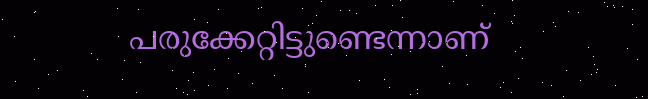പരുക്കേറ്റിട്ടുണ്ടെന്നാണ്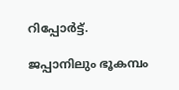റിപ്പോര്‍ട്ട്.

ജപ്പാനിലും ഭൂകമ്പം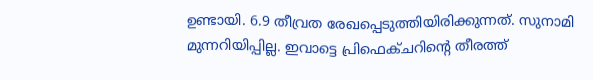ഉണ്ടായി. 6.9 തീവ്രത രേഖപ്പെടുത്തിയിരിക്കുന്നത്. സുനാമി മുന്നറിയിപ്പില്ല. ഇവാട്ടെ പ്രിഫെക്ചറിന്റെ തീരത്ത്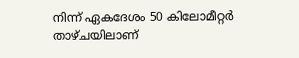നിന്ന് ഏകദേശം 50 കിലോമീറ്റര്‍ താഴ്ചയിലാണ്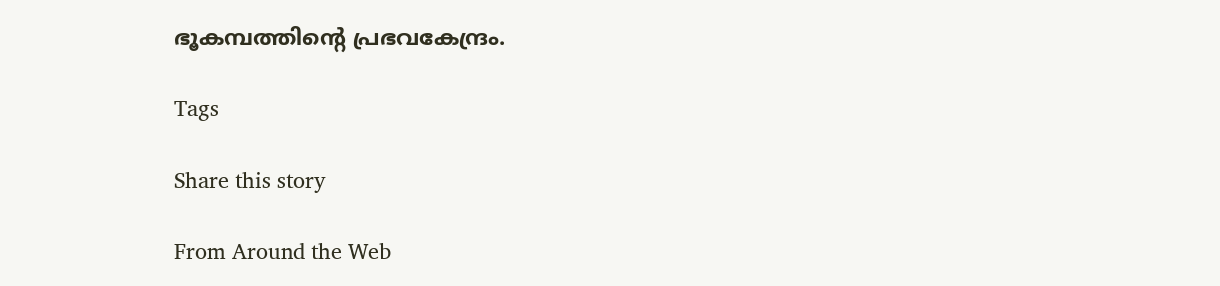ഭൂകമ്പത്തിന്റെ പ്രഭവകേന്ദ്രം.

Tags

Share this story

From Around the Web